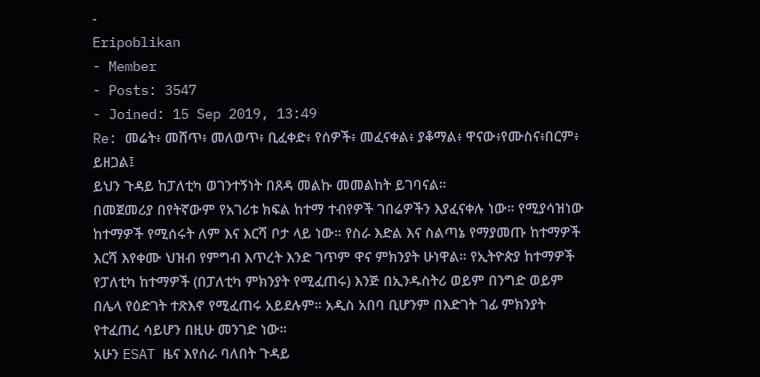-
Eripoblikan
- Member
- Posts: 3547
- Joined: 15 Sep 2019, 13:49
Re: መሬት፥ መሸጥ፥ መለወጥ፥ ቢፈቀድ፥ የሰዎች፥ መፈናቀል፥ ያቆማል፥ ዋናው፥የሙስና፥በርም፥ ይዘጋል፤
ይህን ጉዳይ ከፓለቲካ ወገንተኝነት በጸዳ መልኩ መመልከት ይገባናል።
በመጀመሪያ በየትኛውም የአገሪቱ ክፍል ከተማ ተብየዎች ገበሬዎችን እያፈናቀሉ ነው። የሚያሳዝነው ከተማዎች የሚሰሩት ለም እና እርሻ ቦታ ላይ ነው። የስራ እድል እና ስልጣኔ የማያመጡ ከተማዎች እርሻ እየቀሙ ህዝብ የምግብ እጥረት እንድ ገጥም ዋና ምክንያት ሁነዋል። የኢትዮጵያ ከተማዎች የፓለቲካ ከተማዎች (በፓለቲካ ምክንያት የሚፈጠሩ) እንጅ በኢንዱስትሪ ወይም በንግድ ወይም በሌላ የዕድገት ተጽእኖ የሚፈጠሩ አይደሉም። አዲስ አበባ ቢሆንም በእድገት ገፊ ምክንያት የተፈጠረ ሳይሆን በዚሁ መንገድ ነው።
አሁን ESAT ዜና እየሰራ ባለበት ጉዳይ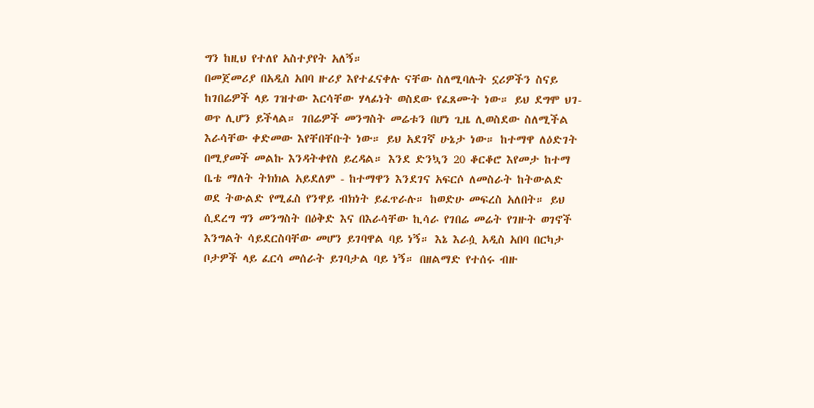ግን ከዚህ የተለየ አስተያየት አለኝ።
በመጀመሪያ በአዲስ አበባ ዙሪያ እየተፈናቀሉ ናቸው ስለሚባሉት ኗሪዎችን ስናይ ከገበሬዎች ላይ ገዝተው እርሳቸው ሃላፊነት ወስደው የፈጸሙት ነው። ይህ ደግሞ ህገ-ወጥ ሊሆን ይችላል። ገበሬዎች መንግስት መሬቱን በሆነ ጊዜ ሊወስደው ስለሚችል እራሳቸው ቀድመው እየቸበቸቡት ነው። ይህ አደገኛ ሁኔታ ነው። ከተማዋ ለዕድገት በሚያመች መልኩ እንዳትቀየስ ይረዳል። እንደ ድንኳን 20 ቆርቆሮ እየመታ ከተማ ቤቴ ማለት ትክክል አይደለም - ከተማዋን እንደገና አፍርሶ ለመስራት ከትውልድ ወደ ትውልድ የሚፈስ የንዋይ ብክነት ይፈጥራሉ። ከወድሁ መፍረስ አለበት። ይህ ሲደረግ ግን መንግስት በዕቅድ እና በእራሳቸው ኪሳራ የገበሬ መሬት የገዙት ወገኖች እንግልት ሳይደርስባቸው መሆን ይገባዋል ባይ ነኝ። እኔ እራሷ አዲስ አበባ በርካታ ቦታዎች ላይ ፈርሳ መሰራት ይገባታል ባይ ነኝ። በዘልማድ የተሰሩ ብዙ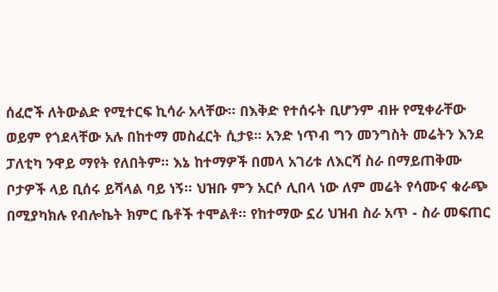ሰፈሮች ለትውልድ የሚተርፍ ኪሳራ አላቸው። በእቅድ የተሰሩት ቢሆንም ብዙ የሚቀራቸው ወይም የጎደላቸው አሉ በከተማ መስፈርት ሲታዩ። አንድ ነጥብ ግን መንግስት መሬትን እንደ ፓለቲካ ንዋይ ማየት የለበትም። እኔ ከተማዎች በመላ አገሪቱ ለእርሻ ስራ በማይጠቅሙ ቦታዎች ላይ ቢሰሩ ይሻላል ባይ ነኝ። ህዝቡ ምን አርሶ ሊበላ ነው ለም መሬት የሳሙና ቁራጭ በሚያካክሉ የብሎኬት ክምር ቤቶች ተሞልቶ። የከተማው ኗሪ ህዝብ ስራ አጥ - ስራ መፍጠር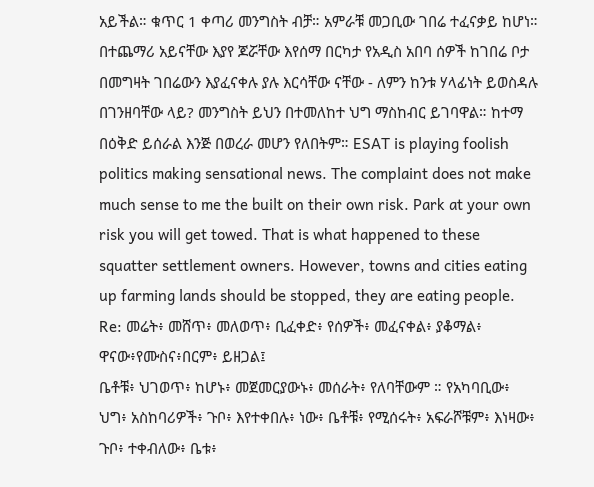አይችል። ቁጥር 1 ቀጣሪ መንግስት ብቻ። አምራቹ መጋቢው ገበሬ ተፈናቃይ ከሆነ። በተጨማሪ አይናቸው እያየ ጆሯቸው እየሰማ በርካታ የአዲስ አበባ ሰዎች ከገበሬ ቦታ በመግዛት ገበሬውን እያፈናቀሉ ያሉ እርሳቸው ናቸው - ለምን ከንቱ ሃላፊነት ይወስዳሉ በገንዘባቸው ላይ? መንግስት ይህን በተመለከተ ህግ ማስከብር ይገባዋል። ከተማ በዕቅድ ይሰራል እንጅ በወረራ መሆን የለበትም። ESAT is playing foolish politics making sensational news. The complaint does not make much sense to me the built on their own risk. Park at your own risk you will get towed. That is what happened to these squatter settlement owners. However, towns and cities eating up farming lands should be stopped, they are eating people.
Re: መሬት፥ መሸጥ፥ መለወጥ፥ ቢፈቀድ፥ የሰዎች፥ መፈናቀል፥ ያቆማል፥ ዋናው፥የሙስና፥በርም፥ ይዘጋል፤
ቤቶቹ፥ ህገወጥ፥ ከሆኑ፥ መጀመርያውኑ፥ መሰራት፥ የለባቸውም ። የአካባቢው፥ ህግ፥ አስከባሪዎች፥ ጉቦ፥ እየተቀበሉ፥ ነው፥ ቤቶቹ፥ የሚሰሩት፥ አፍራሾቹም፥ እነዛው፥ ጉቦ፥ ተቀብለው፥ ቤቱ፥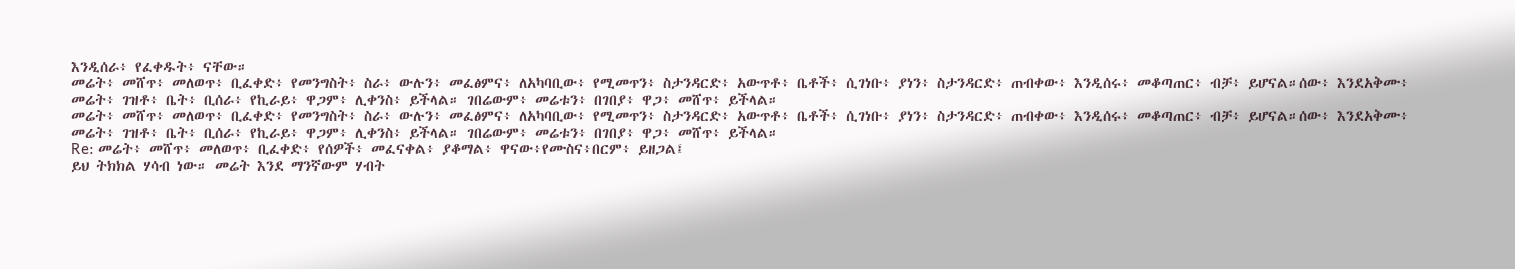እንዲሰራ፥ የፈቀዱት፥ ናቸው።
መሬት፥ መሸጥ፥ መለወጥ፥ ቢፈቀድ፥ የመንግስት፥ ስራ፥ ውሉን፥ መፈፅምና፥ ለአካባቢው፥ የሚመጥን፥ ስታንዳርድ፥ አውጥቶ፥ ቤቶች፥ ሲገነቡ፥ ያነን፥ ስታንዳርድ፥ ጠብቀው፥ እንዲሰሩ፥ መቆጣጠር፥ ብቻ፥ ይሆናል።ሰው፥ እንደአቅሙ፥ መሬት፥ ገዝቶ፥ ቤት፥ ቢሰራ፥ የኪራይ፥ ዋጋም፥ ሊቀንስ፥ ይችላል። ገበሬውም፥ መሬቱን፥ በገበያ፥ ዋጋ፥ መሸጥ፥ ይችላል።
መሬት፥ መሸጥ፥ መለወጥ፥ ቢፈቀድ፥ የመንግስት፥ ስራ፥ ውሉን፥ መፈፅምና፥ ለአካባቢው፥ የሚመጥን፥ ስታንዳርድ፥ አውጥቶ፥ ቤቶች፥ ሲገነቡ፥ ያነን፥ ስታንዳርድ፥ ጠብቀው፥ እንዲሰሩ፥ መቆጣጠር፥ ብቻ፥ ይሆናል።ሰው፥ እንደአቅሙ፥ መሬት፥ ገዝቶ፥ ቤት፥ ቢሰራ፥ የኪራይ፥ ዋጋም፥ ሊቀንስ፥ ይችላል። ገበሬውም፥ መሬቱን፥ በገበያ፥ ዋጋ፥ መሸጥ፥ ይችላል።
Re: መሬት፥ መሸጥ፥ መለወጥ፥ ቢፈቀድ፥ የሰዎች፥ መፈናቀል፥ ያቆማል፥ ዋናው፥የሙስና፥በርም፥ ይዘጋል፤
ይህ ትክክል ሃሳብ ነው። መሬት እንደ ማንኛውም ሃብት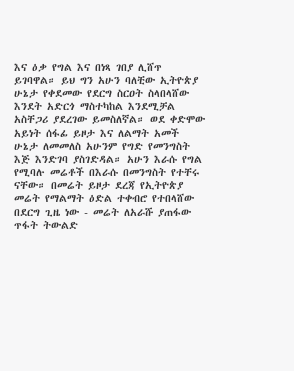እና ዕቃ የግል እና በነጻ ገበያ ሊሸጥ ይገባዋል። ይህ ግን አሁን ባለቺው ኢትዮጵያ ሁኔታ የቀደመው የደርግ ስርዐት ስላበላሸው እንደት አድርጎ ማስተካከል እንደሚቻል አስቸጋሪ ያደረገው ይመስለኛል። ወደ ቀድሞው አይነት ሰፋፊ ይዞታ እና ለልማት አመች ሁኔታ ለመመለስ አሁንም የግድ የመንግስት እጅ እንድገባ ያስገድዳል። አሁን እራሱ የግል የሚባሉ መሬቶች በእራሱ በመንግስት የተቸሩ ናቸው። በመሬት ይዞታ ደረጃ የኢትዮጵያ መሬት የማልማት ዕድል ተቀብሮ የተበላሸው በደርግ ጊዜ ነው - መሬት ለአራሹ ያጠፋው ጥፋት ትውልድ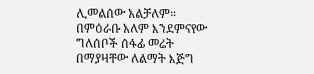ሊመልሰው አልቻለም። በምዕራቡ አለም እንደምናየው ግለሰቦች ሰፋፊ መሬት በማያዛቸው ለልማት እጅግ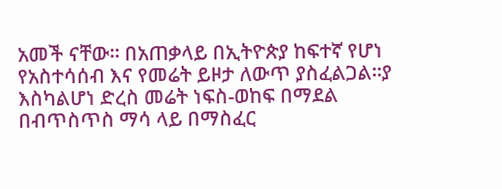አመች ናቸው። በአጠቃላይ በኢትዮጵያ ከፍተኛ የሆነ የአስተሳሰብ እና የመሬት ይዞታ ለውጥ ያስፈልጋል።ያ እስካልሆነ ድረስ መሬት ነፍስ-ወከፍ በማደል በብጥስጥስ ማሳ ላይ በማስፈር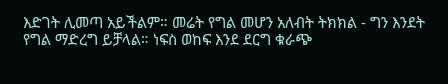እድገት ሊመጣ አይችልም። መሬት የግል መሆን አለብት ትክክል - ግን እንደት የግል ማድረግ ይቻላል። ነፍስ ወከፍ እንደ ደርግ ቁራጭ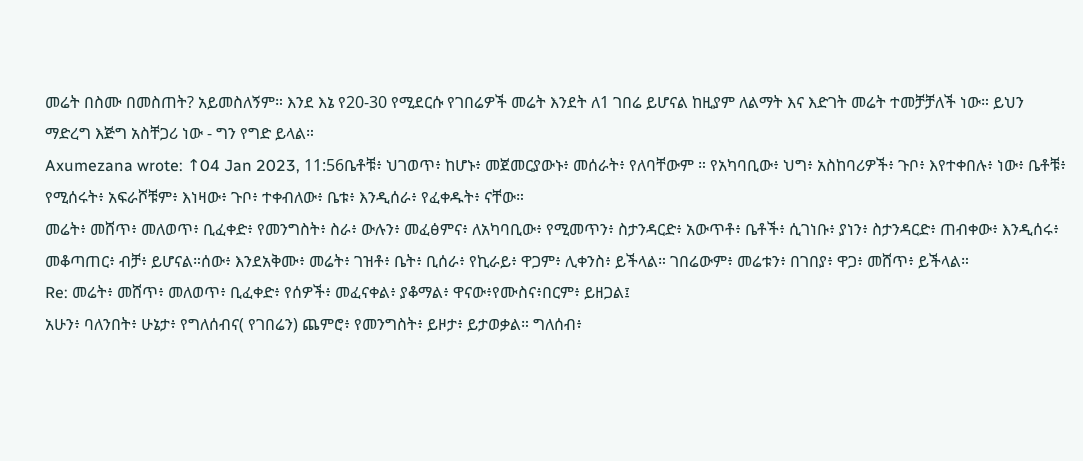መሬት በስሙ በመስጠት? አይመስለኝም። እንደ እኔ የ20-30 የሚደርሱ የገበሬዎች መሬት እንደት ለ1 ገበሬ ይሆናል ከዚያም ለልማት እና እድገት መሬት ተመቻቻለች ነው። ይህን ማድረግ እጅግ አስቸጋሪ ነው - ግን የግድ ይላል።
Axumezana wrote: ↑04 Jan 2023, 11:56ቤቶቹ፥ ህገወጥ፥ ከሆኑ፥ መጀመርያውኑ፥ መሰራት፥ የለባቸውም ። የአካባቢው፥ ህግ፥ አስከባሪዎች፥ ጉቦ፥ እየተቀበሉ፥ ነው፥ ቤቶቹ፥ የሚሰሩት፥ አፍራሾቹም፥ እነዛው፥ ጉቦ፥ ተቀብለው፥ ቤቱ፥ እንዲሰራ፥ የፈቀዱት፥ ናቸው።
መሬት፥ መሸጥ፥ መለወጥ፥ ቢፈቀድ፥ የመንግስት፥ ስራ፥ ውሉን፥ መፈፅምና፥ ለአካባቢው፥ የሚመጥን፥ ስታንዳርድ፥ አውጥቶ፥ ቤቶች፥ ሲገነቡ፥ ያነን፥ ስታንዳርድ፥ ጠብቀው፥ እንዲሰሩ፥ መቆጣጠር፥ ብቻ፥ ይሆናል።ሰው፥ እንደአቅሙ፥ መሬት፥ ገዝቶ፥ ቤት፥ ቢሰራ፥ የኪራይ፥ ዋጋም፥ ሊቀንስ፥ ይችላል። ገበሬውም፥ መሬቱን፥ በገበያ፥ ዋጋ፥ መሸጥ፥ ይችላል።
Re: መሬት፥ መሸጥ፥ መለወጥ፥ ቢፈቀድ፥ የሰዎች፥ መፈናቀል፥ ያቆማል፥ ዋናው፥የሙስና፥በርም፥ ይዘጋል፤
አሁን፥ ባለንበት፥ ሁኔታ፥ የግለሰብና( የገበሬን) ጨምሮ፥ የመንግስት፥ ይዞታ፥ ይታወቃል። ግለሰብ፥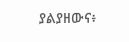ያልያዘውና፥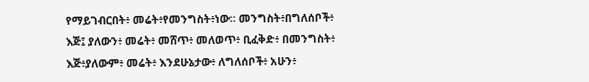የማይገብርበት፥ መሬት፥የመንግስት፥ነው። መንግስት፥በግለሰቦች፥ እጅ፤ ያለውን፥ መሬት፥ መሸጥ፥ መለወጥ፥ ቢፈቅድ፥ በመንግስት፥ እጅ፥ያለውም፥ መሬት፥ እንደሁኔታው፥ ለግለሰቦች፥ አሁን፥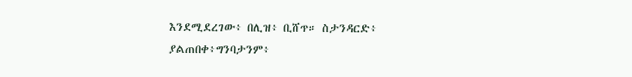እንደሚደረገው፥ በሊዝ፥ ቢሸጥ። ስታንዳርድ፥ ያልጠበቀ፥ግንባታንም፥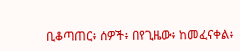ቢቆጣጠር፥ ሰዎች፥ በየጊዜው፥ ከመፈናቀል፥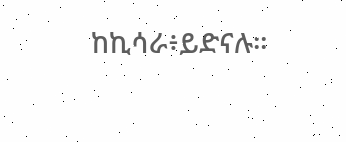ከኪሳራ፥ይድናሉ።